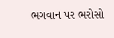ભગવાન પર ભરોસો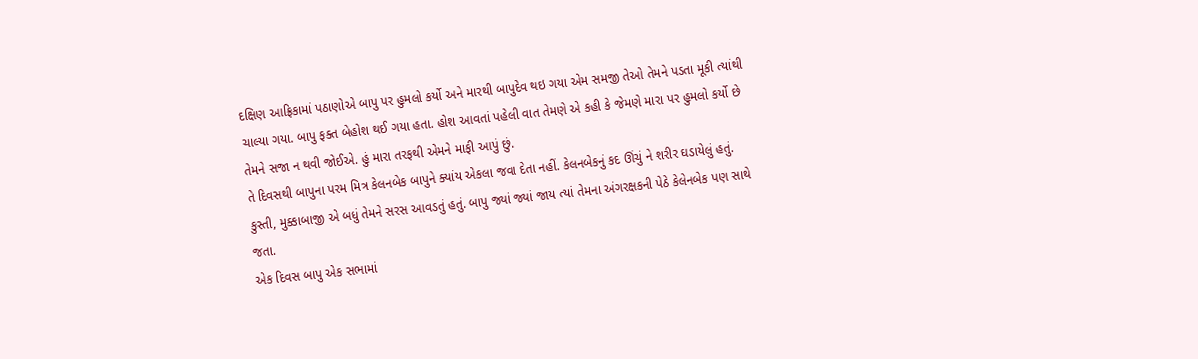દક્ષિણ આફ્રિકામાં પઠાણોએ બાપુ પર હુમલો કર્યો અને મારથી બાપુદેવ થઇ ગયા એમ સમજી તેઓ તેમને પડતા મૂકી ત્યાંથી ચાલ્યા ગયા. બાપુ ફક્ત બેહોશ થઈ ગયા હતા. હોશ આવતાં પહેલી વાત તેમણે એ કહી કે જેમણે મારા પર હુમલો કર્યો છે તેમને સજા ન થવી જોઈએ. હું મારા તરફથી એમને માફી આપું છું.
તે દિવસથી બાપુના પરમ મિત્ર કેલનબેક બાપુને ક્યાંય એકલા જવા દેતા નહીં. કેલનબેકનું કદ ઊંચું ને શરીર ઘડાયેલું હતું. કુસ્તી, મુક્કાબાજી એ બધું તેમને સરસ આવડતું હતું. બાપુ જ્યાં જ્યાં જાય ત્યાં તેમના અંગરક્ષકની પેઠે કેલેનબેક પણ સાથે જતા.
એક દિવસ બાપુ એક સભામાં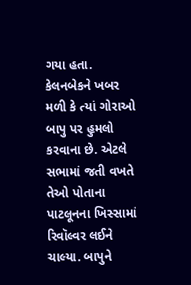ગયા હતા. કેલનબેકને ખબર મળી કે ત્યાં ગોરાઓ બાપુ પર હુમલો કરવાના છે. એટલે સભામાં જતી વખતે તેઓ પોતાના પાટલૂનના ખિસ્સામાં રિવૉલ્વર લઈને ચાલ્યા. બાપુને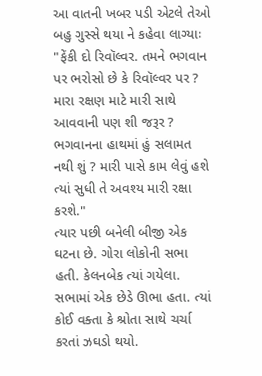આ વાતની ખબર પડી એટલે તેઓ બહુ ગુસ્સે થયા ને કહેવા લાગ્યાઃ "ફેંકી દો રિવૉલ્વર. તમને ભગવાન પર ભરોસો છે કે રિવૉલ્વર પર ? મારા રક્ષણ માટે મારી સાથે આવવાની પણ શી જરૂર ? ભગવાનના હાથમાં હું સલામત નથી શું ? મારી પાસે કામ લેવું હશે ત્યાં સુધી તે અવશ્ય મારી રક્ષા કરશે."
ત્યાર પછી બનેલી બીજી એક ઘટના છે. ગોરા લોકોની સભા હતી. કેલનબેક ત્યાં ગયેલા. સભામાં એક છેડે ઊભા હતા. ત્યાં કોઈ વક્તા કે શ્રોતા સાથે ચર્ચા કરતાં ઝઘડો થયો.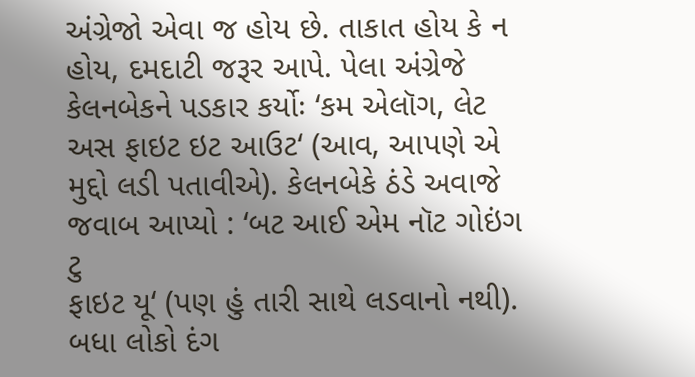અંગ્રેજો એવા જ હોય છે. તાકાત હોય કે ન હોય, દમદાટી જરૂર આપે. પેલા અંગ્રેજે
કેલનબેકને પડકાર કર્યોઃ ‘કમ એલૉગ, લેટ અસ ફાઇટ ઇટ આઉટ‘ (આવ, આપણે એ મુદ્દો લડી પતાવીએ). કેલનબેકે ઠંડે અવાજે જવાબ આપ્યો : ‘બટ આઈ એમ નૉટ ગોઇંગ ટુ
ફાઇટ યૂ‘ (પણ હું તારી સાથે લડવાનો નથી). બધા લોકો દંગ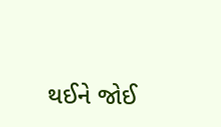થઈને જોઈ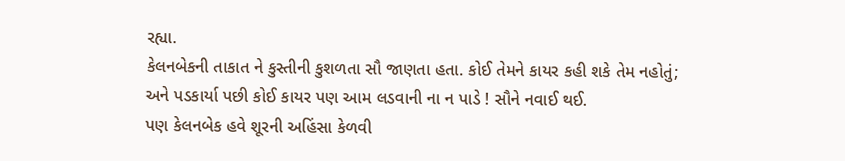રહ્યા.
કેલનબેકની તાકાત ને કુસ્તીની કુશળતા સૌ જાણતા હતા. કોઈ તેમને કાયર કહી શકે તેમ નહોતું; અને પડકાર્યા પછી કોઈ કાયર પણ આમ લડવાની ના ન પાડે ! સૌને નવાઈ થઈ.
પણ કેલનબેક હવે શૂરની અહિંસા કેળવી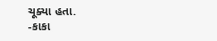ચૂક્યા હતા.
-કાકા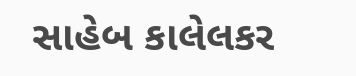સાહેબ કાલેલકર